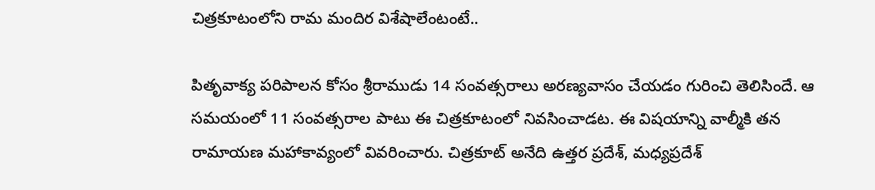చిత్రకూటంలోని రామ మందిర విశేషాలేంటంటే..

పితృవాక్య పరిపాలన కోసం శ్రీరాముడు 14 సంవత్సరాలు అరణ్యవాసం చేయడం గురించి తెలిసిందే. ఆ సమయంలో 11 సంవత్సరాల పాటు ఈ చిత్రకూటంలో నివసించాడట. ఈ విషయాన్ని వాల్మీకి తన రామాయణ మహాకావ్యంలో వివరించారు. చిత్రకూట్ అనేది ఉత్తర ప్రదేశ్, మధ్యప్రదేశ్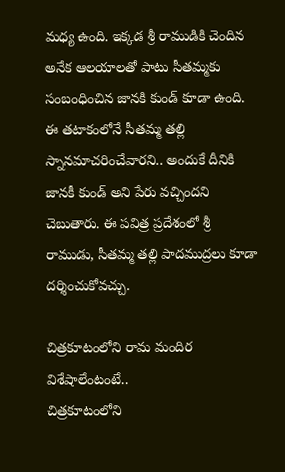మధ్య ఉంది. ఇక్కడ శ్రీ రాముడికి చెందిన అనేక ఆలయాలతో పాటు సీతమ్మకు సంబంధించిన జానకి కుండ్ కూడా ఉంది. ఈ తటాకంలోనే సీతమ్మ తల్లి స్నానమాచరించేవారని.. అందుకే దీనికి జానకీ కుండ్ అని పేరు వచ్చిందని చెబుతారు. ఈ పవిత్ర ప్రదేశంలో శ్రీ రాముడు, సీతమ్మ తల్లి పాదముద్రలు కూడా దర్శించుకోవచ్చు.

చిత్రకూటంలోని రామ మందిర విశేషాలేంటంటే..
చిత్రకూటంలోని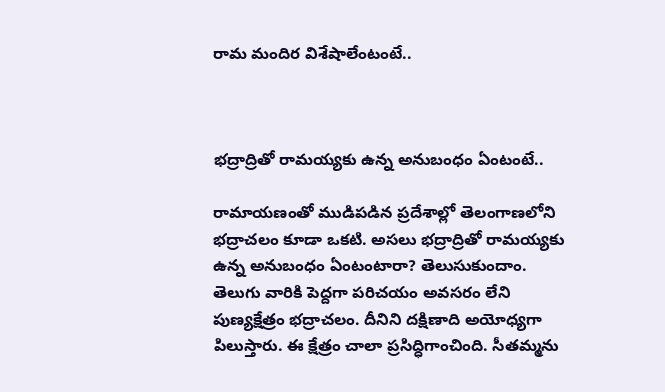రామ మందిర విశేషాలేంటంటే..



భద్రాద్రితో రామయ్యకు ఉన్న అనుబంధం ఏంటంటే..

రామాయణంతో ముడిపడిన ప్రదేశాల్లో తెలంగాణలోని భద్రాచలం కూడా ఒకటి. అసలు భద్రాద్రితో రామయ్యకు ఉన్న అనుబంధం ఏంటంటారా? తెలుసుకుందాం. తెలుగు వారికి పెద్దగా పరిచయం అవసరం లేని పుణ్యక్షేత్రం భద్రాచలం. దీనిని దక్షిణాది అయోధ్యగా పిలుస్తారు. ఈ క్షేత్రం చాలా ప్రసిద్ధిగాంచింది. సీతమ్మను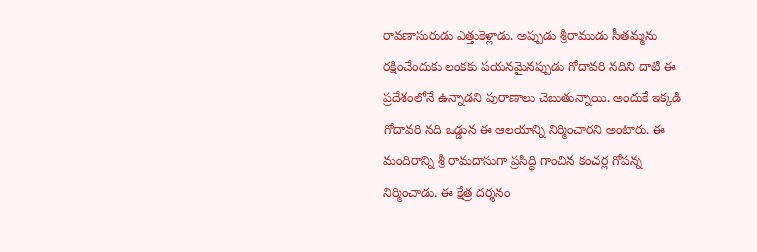రావణాసురుడు ఎత్తుకెళ్లాడు. అప్పుడు శ్రీరాముడు సీతమ్మను రక్షించేందుకు లంకకు పయనమైనప్పుడు గోదావరి నదిని దాటి ఈ ప్రదేశంలోనే ఉన్నాడని పురాణాలు చెబుతున్నాయి. అందుకే ఇక్కడి గోదావరి నది ఒడ్డున ఈ ఆలయాన్ని నిర్మించారని అంటారు. ఈ మందిరాన్ని శ్రీ రామదాసుగా ప్రసిద్ధి గాంచిన కంచర్ల గోపన్న నిర్మించాడు. ఈ క్షేత్ర దర్శనం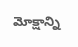మోక్షాన్ని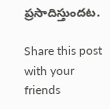ప్రసాదిస్తుందట.

Share this post with your friends